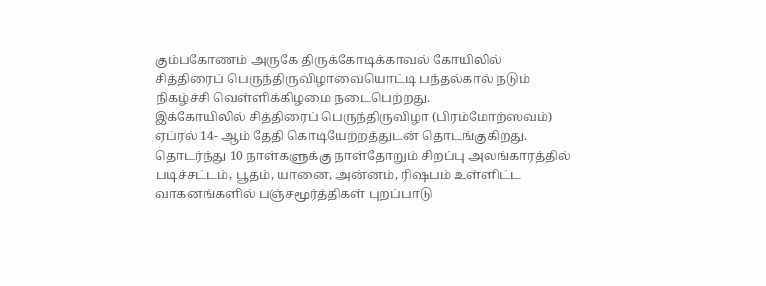கும்பகோணம் அருகே திருக்கோடிக்காவல் கோயிலில் சித்திரைப் பெருந்திருவிழாவையொட்டி பந்தல்கால் நடும் நிகழ்ச்சி வெள்ளிக்கிழமை நடைபெற்றது.
இக்கோயிலில் சித்திரைப் பெருந்திருவிழா (பிரம்மோற்ஸவம்) ஏப்ரல் 14- ஆம் தேதி கொடியேற்றத்துடன் தொடங்குகிறது. தொடர்ந்து 10 நாள்களுக்கு நாள்தோறும் சிறப்பு அலங்காரத்தில் படிச்சட்டம், பூதம், யானை, அன்னம், ரிஷபம் உள்ளிட்ட வாகனங்களில் பஞ்சமூர்த்திகள் புறப்பாடு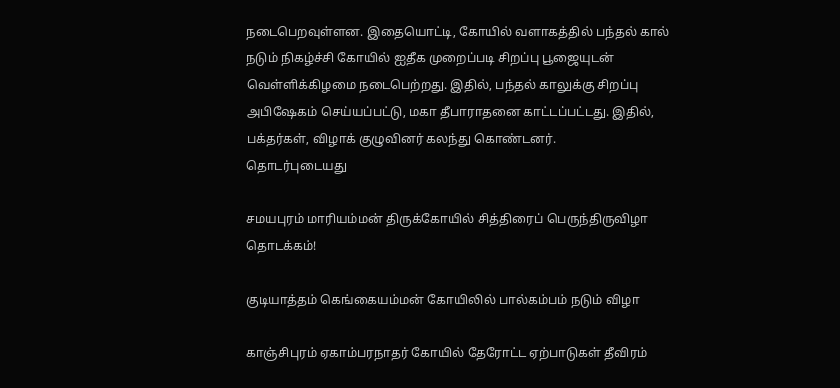நடைபெறவுள்ளன. இதையொட்டி, கோயில் வளாகத்தில் பந்தல் கால் நடும் நிகழ்ச்சி கோயில் ஐதீக முறைப்படி சிறப்பு பூஜையுடன் வெள்ளிக்கிழமை நடைபெற்றது. இதில், பந்தல் காலுக்கு சிறப்பு அபிஷேகம் செய்யப்பட்டு, மகா தீபாராதனை காட்டப்பட்டது. இதில், பக்தர்கள், விழாக் குழுவினர் கலந்து கொண்டனர்.
தொடர்புடையது

சமயபுரம் மாரியம்மன் திருக்கோயில் சித்திரைப் பெருந்திருவிழா தொடக்கம்!

குடியாத்தம் கெங்கையம்மன் கோயிலில் பால்கம்பம் நடும் விழா

காஞ்சிபுரம் ஏகாம்பரநாதர் கோயில் தேரோட்ட ஏற்பாடுகள் தீவிரம்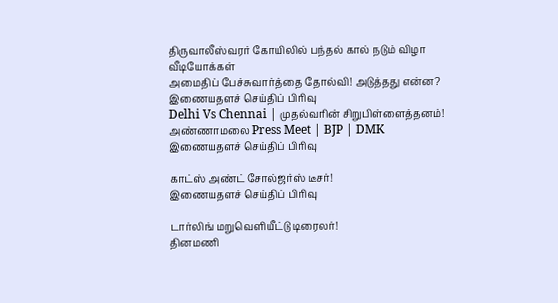திருவாலீஸ்வரர் கோயிலில் பந்தல் கால் நடும் விழா
வீடியோக்கள்
அமைதிப் பேச்சுவார்த்தை தோல்வி! அடுத்தது என்ன?
இணையதளச் செய்திப் பிரிவு
Delhi Vs Chennai | முதல்வரின் சிறுபிள்ளைத்தனம்! அண்ணாமலை Press Meet | BJP | DMK
இணையதளச் செய்திப் பிரிவு

காட்ஸ் அண்ட் சோல்ஜர்ஸ் டீசர்!
இணையதளச் செய்திப் பிரிவு

டார்லிங் மறுவெளியீட்டு டிரைலர்!
தினமணி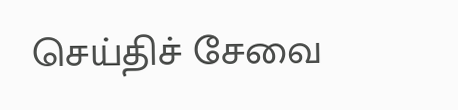செய்திச் சேவை